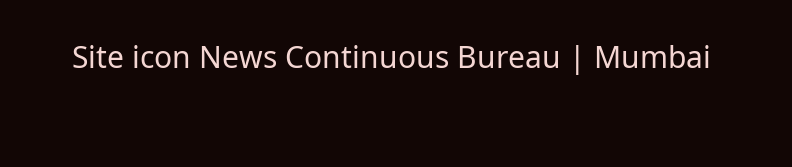Site icon News Continuous Bureau | Mumbai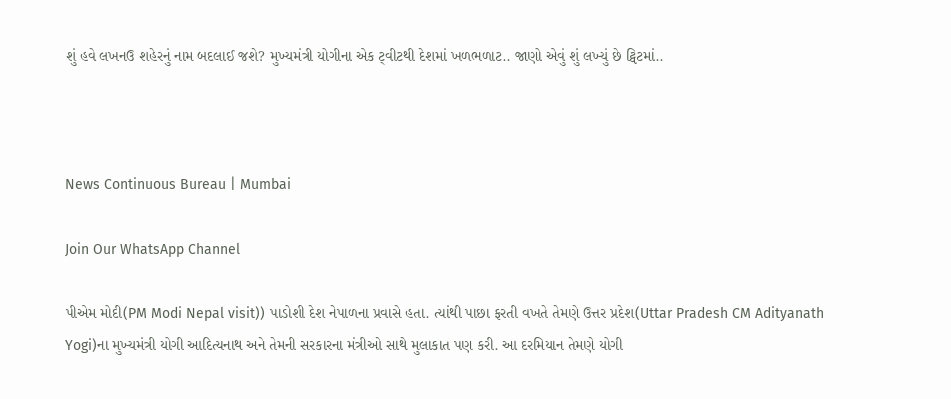શું હવે લખનઉ શહેરનું નામ બદલાઈ જશે? મુખ્યમંત્રી યોગીના એક ટ્‌વીટથી દેશમાં ખળભળાટ.. જાણો એવું શું લખ્યું છે ટ્વિટમાં..



News Continuous Bureau | Mumbai

Join Our WhatsApp Channel

પીએમ મોદી(PM Modi Nepal visit)) પાડોશી દેશ નેપાળના પ્રવાસે હતા. ત્યાંથી પાછા ફરતી વખતે તેમણે ઉત્તર પ્રદેશ(Uttar Pradesh CM Adityanath Yogi)ના મુખ્યમંત્રી યોગી આદિત્યનાથ અને તેમની સરકારના મંત્રીઓ સાથે મુલાકાત પણ કરી. આ દરમિયાન તેમણે યોગી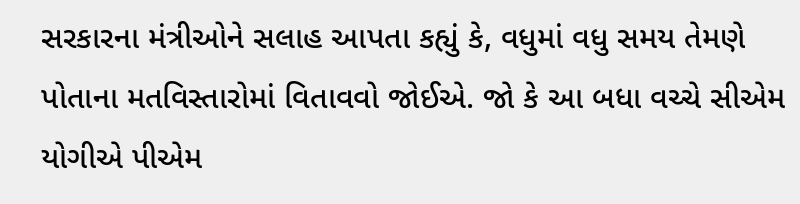સરકારના મંત્રીઓને સલાહ આપતા કહ્યું કે, વધુમાં વધુ સમય તેમણે પોતાના મતવિસ્તારોમાં વિતાવવો જોઈએ. જો કે આ બધા વચ્ચે સીએમ યોગીએ પીએમ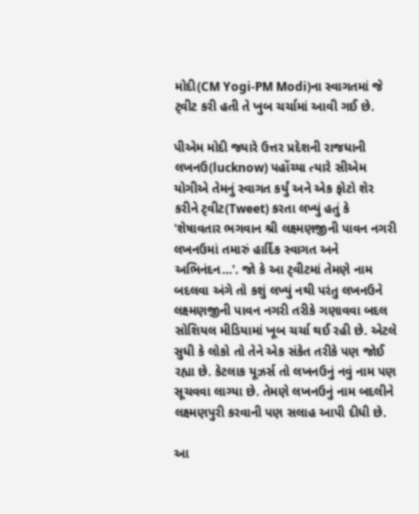મોદી(CM Yogi-PM Modi)ના સ્વાગતમાં જે ટ્‌વીટ કરી હતી તે ખુબ ચર્ચામાં આવી ગઈ છે.

પીએમ મોદી જ્યારે ઉત્તર પ્રદેશની રાજધાની લખનઉ(lucknow) પહોંચ્યા ત્યારે સીએમ યોગીએ તેમનું સ્વાગત કર્યું અને એક ફોટો શેર કરીને ટ્‌વીટ(Tweet) કરતા લખ્યું હતું કે 'શેષાવતાર ભગવાન શ્રી લક્ષ્મણજીની પાવન નગરી લખનઉમાં તમારું હાર્દિક સ્વાગત અને અભિનંદન…'. જો કે આ ટ્‌વીટમાં તેમણે નામ બદલવા અંગે તો કશું લખ્યું નથી પરંતુ લખનઉને લક્ષ્મણજીની પાવન નગરી તરીકે ગણાવવા બદલ સોશિયલ મીડિયામાં ખૂબ ચર્ચા થઈ રહી છે. એટલે સુધી કે લોકો તો તેને એક સંકેત તરીકે પણ જોઈ રહ્યા છે. કેટલાક યૂઝર્સ તો લખનઉનું નવું નામ પણ સૂચવવા લાગ્યા છે. તેમણે લખનઉનું નામ બદલીને લક્ષ્મણપુરી કરવાની પણ સલાહ આપી દીધી છે.

આ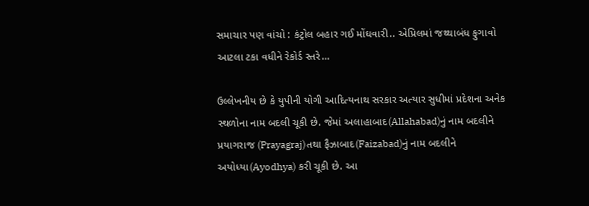સમાચાર પણ વાંચો : કંટ્રોલ બહાર ગઈ મોંઘવારી.. એપ્રિલમાં જથ્થાબંધ ફુગાવો આટલા ટકા વધીને રેકોર્ડ સ્તરે…

ઉલ્લેખનીય છે કે યુપીની યોગી આદિત્યનાથ સરકાર અત્યાર સુધીમાં પ્રદેશના અનેક સ્થળોના નામ બદલી ચૂકી છે. જેમાં અલાહાબાદ(Allahabad)નું નામ બદલીને પ્રયાગરાજ (Prayagraj)તથા ફૈઝાબાદ(Faizabad)નું નામ બદલીને અયોધ્યા(Ayodhya) કરી ચૂકી છે. આ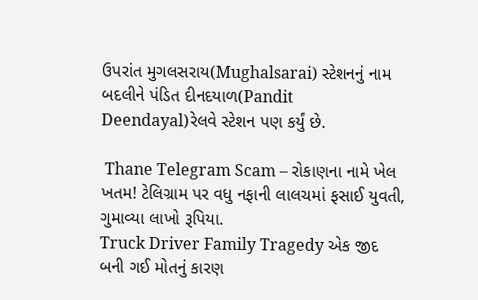ઉપરાંત મુગલસરાય(Mughalsarai) સ્ટેશનનું નામ બદલીને પંડિત દીનદયાળ(Pandit Deendayal)રેલવે સ્ટેશન પણ કર્યું છે.

 Thane Telegram Scam – રોકાણના નામે ખેલ ખતમ! ટેલિગ્રામ પર વધુ નફાની લાલચમાં ફસાઈ યુવતી, ગુમાવ્યા લાખો રૂપિયા.
Truck Driver Family Tragedy એક જીદ બની ગઈ મોતનું કારણ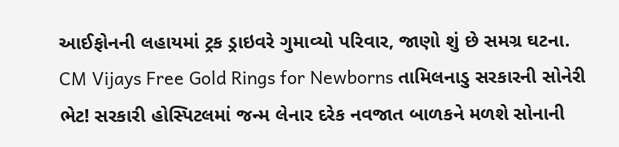આઈફોનની લહાયમાં ટ્રક ડ્રાઇવરે ગુમાવ્યો પરિવાર, જાણો શું છે સમગ્ર ઘટના.
CM Vijays Free Gold Rings for Newborns તામિલનાડુ સરકારની સોનેરી ભેટ! સરકારી હોસ્પિટલમાં જન્મ લેનાર દરેક નવજાત બાળકને મળશે સોનાની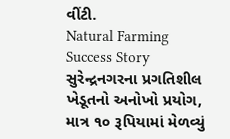વીંટી.
Natural Farming Success Story સુરેન્દ્રનગરના પ્રગતિશીલ ખેડૂતનો અનોખો પ્રયોગ, માત્ર ૧૦ રૂપિયામાં મેળવ્યું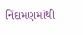નિંદામણમાંથી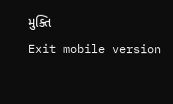મુક્તિ
Exit mobile version